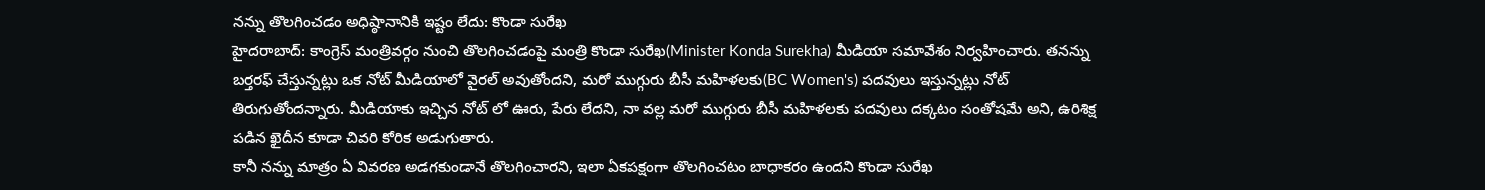నన్ను తొలగించడం అధిష్ఠానానికి ఇష్టం లేదు: కొండా సురేఖ
హైదరాబాద్: కాంగ్రెస్ మంత్రివర్గం నుంచి తొలగించడంపై మంత్రి కొండా సురేఖ(Minister Konda Surekha) మీడియా సమావేశం నిర్వహించారు. తనన్ను బర్తరఫ్ చేస్తున్నట్లు ఒక నోట్ మీడియాలో వైరల్ అవుతోందని, మరో ముగ్గురు బీసీ మహిళలకు(BC Women's) పదవులు ఇస్తున్నట్లు నోట్ తిరుగుతోందన్నారు. మీడియాకు ఇచ్చిన నోట్ లో ఊరు, పేరు లేదని, నా వల్ల మరో ముగ్గురు బీసీ మహిళలకు పదవులు దక్కటం సంతోషమే అని, ఉరిశిక్ష పడిన ఖైదీన కూడా చివరి కోరిక అడుగుతారు.
కానీ నన్ను మాత్రం ఏ వివరణ అడగకుండానే తొలగించారని, ఇలా ఏకపక్షంగా తొలగించటం బాధాకరం ఉందని కొండా సురేఖ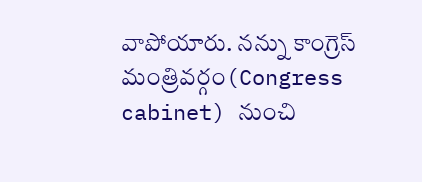వాపోయారు. నన్ను కాంగ్రెస్ మంత్రివర్గం(Congress cabinet) నుంచి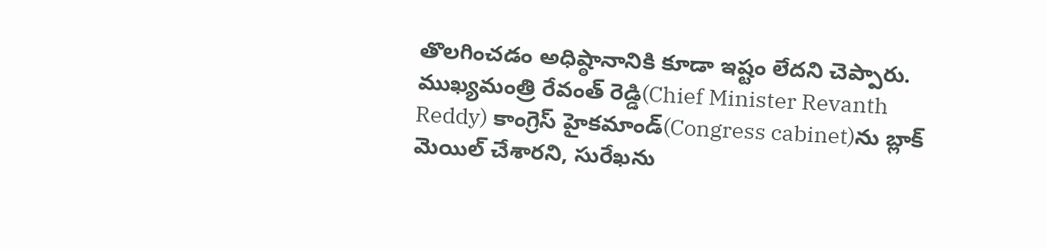తొలగించడం అధిష్ఠానానికి కూడా ఇష్టం లేదని చెప్పారు. ముఖ్యమంత్రి రేవంత్ రెడ్డి(Chief Minister Revanth Reddy) కాంగ్రెస్ హైకమాండ్(Congress cabinet)ను బ్లాక్ మెయిల్ చేశారని, సురేఖను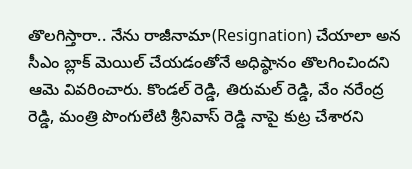తొలగిస్తారా.. నేను రాజీనామా(Resignation) చేయాలా అన సీఎం బ్లాక్ మెయిల్ చేయడంతోనే అధిష్ఠానం తొలగించిందని ఆమె వివరించారు. కొండల్ రెడ్డి, తిరుమల్ రెడ్డి, వేం నరేంద్ర రెడ్డి, మంత్రి పొంగులేటి శ్రీనివాస్ రెడ్డి నాపై కుట్ర చేశారని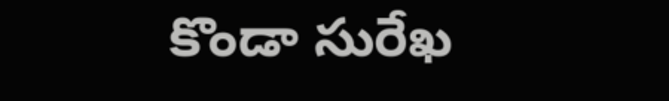కొండా సురేఖ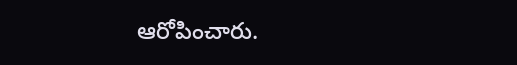ఆరోపించారు.